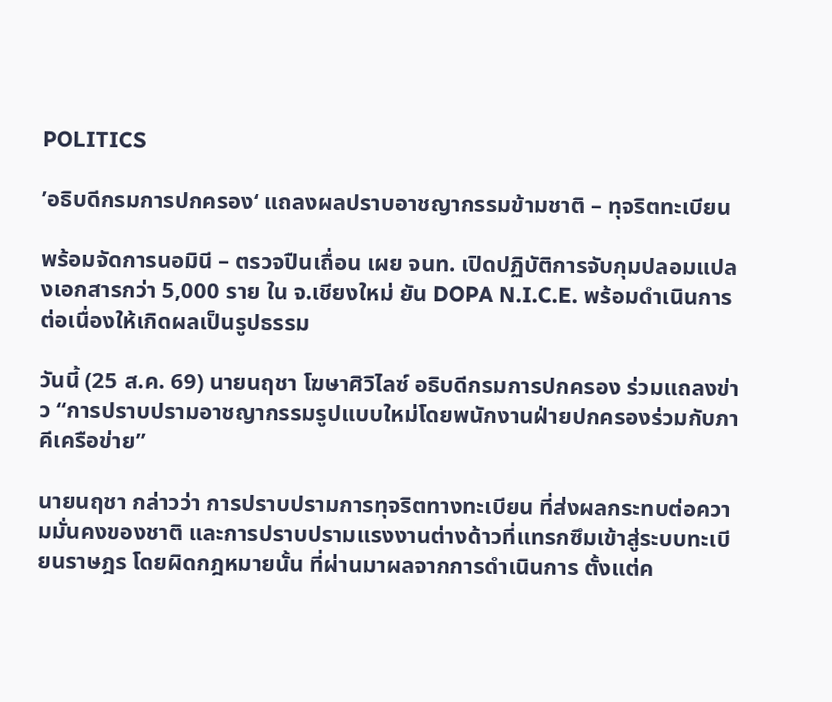POLITICS

’อธิบดีกรมการปกครอง‘ แถลงผลปราบอาชญากรรมข้ามชาติ – ทุจริตทะเบียน

พร้อมจัดการนอมินี – ตรวจปืนเถื่อน เผย จนท. เปิดปฏิบัติการจับกุมปลอมแปลงเอกสารกว่า 5,000 ราย ใน จ.เชียงใหม่ ยัน DOPA N.I.C.E. พร้อมดำเนินการต่อเนื่องให้เกิดผลเป็นรูปธรรม

วันนี้ (25 ส.ค. 69) นายนฤชา โฆษาศิวิไลซ์ อธิบดีกรมการปกครอง ร่วมแถลงข่าว “การปราบปรามอาชญากรรมรูปแบบใหม่โดยพนักงานฝ่ายปกครองร่วมกับภาคีเครือข่าย”

นายนฤชา กล่าวว่า การปราบปรามการทุจริตทางทะเบียน ที่ส่งผลกระทบต่อความมั่นคงของชาติ และการปราบปรามแรงงานต่างด้าวที่แทรกซึมเข้าสู่ระบบทะเบียนราษฎร โดยผิดกฎหมายนั้น ที่ผ่านมาผลจากการดำเนินการ ตั้งแต่ค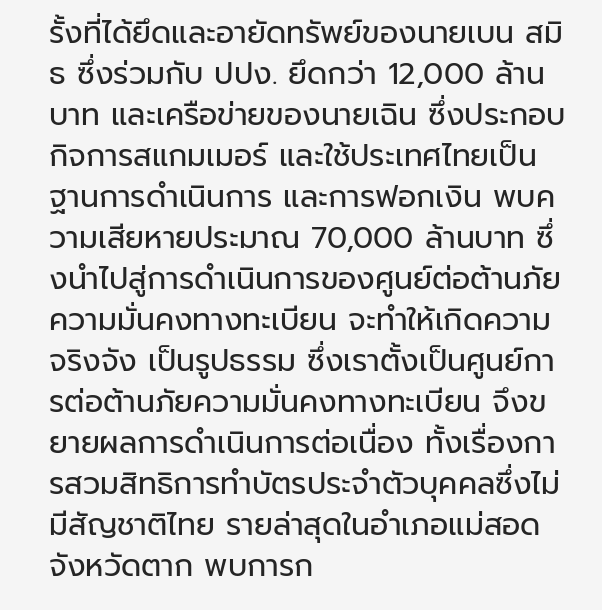รั้งที่ได้ยึดและอายัดทรัพย์ของนายเบน สมิธ ซึ่งร่วมกับ ปปง. ยึดกว่า 12,000 ล้านบาท และเครือข่ายของนายเฉิน ซึ่งประกอบกิจการสแกมเมอร์ และใช้ประเทศไทยเป็นฐานการดำเนินการ และการฟอกเงิน พบความเสียหายประมาณ 70,000 ล้านบาท ซึ่งนำไปสู่การดำเนินการของศูนย์ต่อต้านภัยความมั่นคงทางทะเบียน จะทำให้เกิดความจริงจัง เป็นรูปธรรม ซึ่งเราตั้งเป็นศูนย์การต่อต้านภัยความมั่นคงทางทะเบียน จึงขยายผลการดำเนินการต่อเนื่อง ทั้งเรื่องการสวมสิทธิการทำบัตรประจำตัวบุคคลซึ่งไม่มีสัญชาติไทย รายล่าสุดในอำเภอแม่สอด จังหวัดตาก พบการก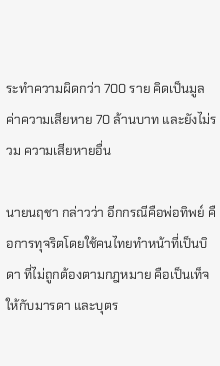ระทำความผิดกว่า 700 ราย คิดเป็นมูลค่าความเสียหาย 70 ล้านบาท และยังไม่รวม ความเสียหายอื่น

นายนฤชา กล่าวว่า อีกกรณีคือพ่อทิพย์ คือการทุจริตโดยใช้คนไทยทำหน้าที่เป็นบิดา ที่ไม่ถูกต้องตามกฎหมาย คือเป็นเท็จ ให้กับมารดา และบุตร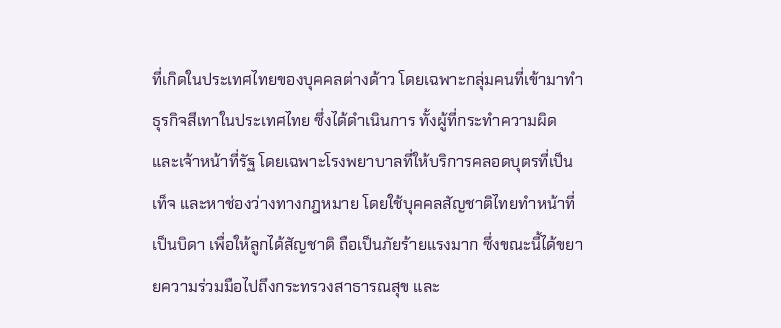ที่เกิดในประเทศไทยของบุคคลต่างด้าว โดยเฉพาะกลุ่มคนที่เข้ามาทำธุรกิจสีเทาในประเทศไทย ซึ่งได้ดำเนินการ ทั้งผู้ที่กระทำความผิด และเจ้าหน้าที่รัฐ โดยเฉพาะโรงพยาบาลที่ให้บริการคลอดบุตรที่เป็นเท็จ และหาช่องว่างทางกฎหมาย โดยใช้บุคคลสัญชาติไทยทำหน้าที่เป็นบิดา เพื่อให้ลูกได้สัญชาติ ถือเป็นภัยร้ายแรงมาก ซึ่งขณะนี้ได้ขยายความร่วมมือไปถึงกระทรวงสาธารณสุข และ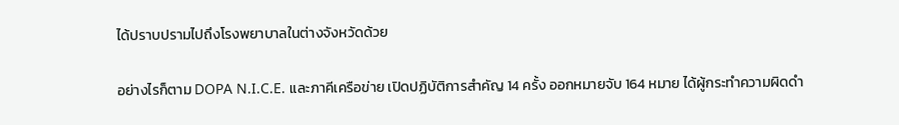ได้ปราบปรามไปถึงโรงพยาบาลในต่างจังหวัดด้วย

อย่างไรก็ตาม DOPA N.I.C.E. และภาคีเครือข่าย เปิดปฏิบัติการสำคัญ 14 ครั้ง ออกหมายจับ 164 หมาย ได้ผู้กระทำความผิดดำ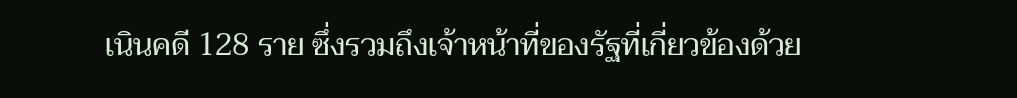เนินคดี 128 ราย ซึ่งรวมถึงเจ้าหน้าที่ของรัฐที่เกี่ยวข้องด้วย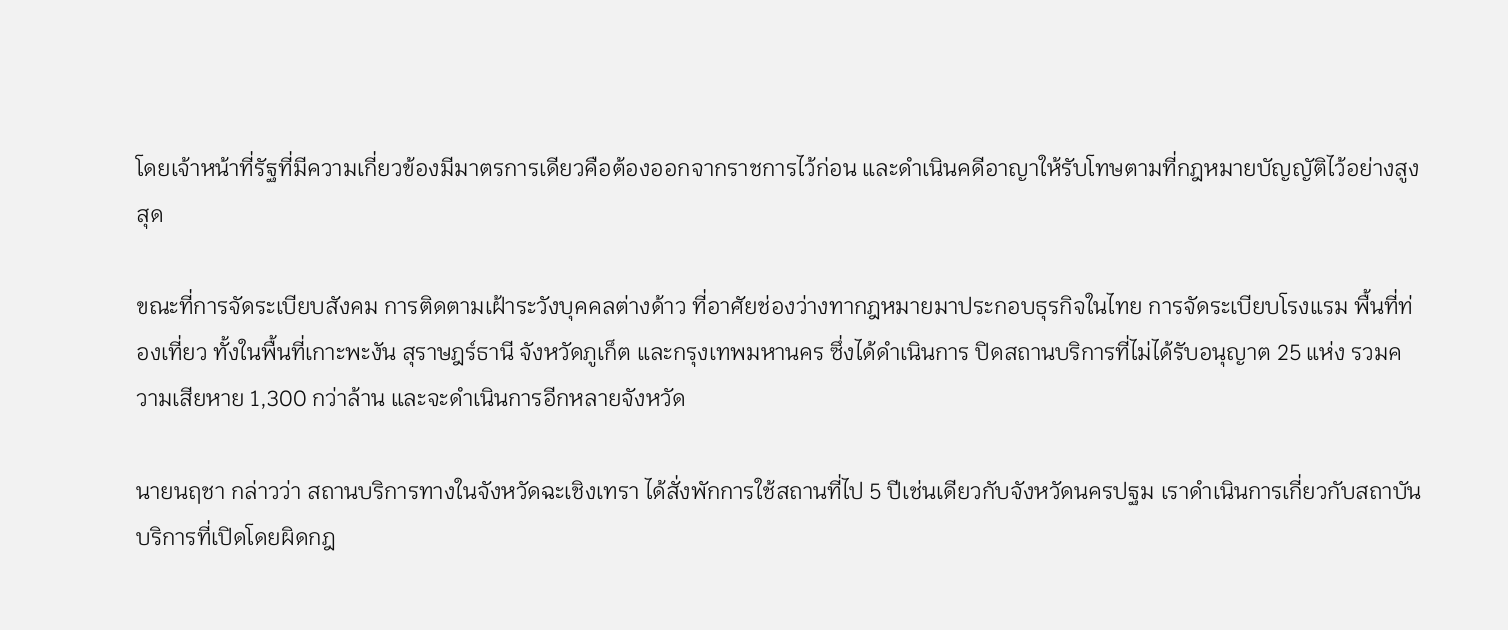โดยเจ้าหน้าที่รัฐที่มีความเกี่ยวข้องมีมาตรการเดียวคือต้องออกจากราชการไว้ก่อน และดำเนินคดีอาญาให้รับโทษตามที่กฎหมายบัญญัติไว้อย่างสูงสุด

ขณะที่การจัดระเบียบสังคม การติดตามเฝ้าระวังบุคคลต่างด้าว ที่อาศัยช่องว่างทากฎหมายมาประกอบธุรกิจในไทย การจัดระเบียบโรงแรม พื้นที่ท่องเที่ยว ทั้งในพื้นที่เกาะพะงัน สุราษฎร์ธานี จังหวัดภูเก็ต และกรุงเทพมหานคร ซึ่งได้ดำเนินการ ปิดสถานบริการที่ไม่ได้รับอนุญาต 25 แห่ง รวมความเสียหาย 1,300 กว่าล้าน และจะดำเนินการอีกหลายจังหวัด

นายนฤชา กล่าวว่า สถานบริการทางในจังหวัดฉะเชิงเทรา ได้สั่งพักการใช้สถานที่ไป 5 ปีเช่นเดียวกับจังหวัดนครปฐม เราดำเนินการเกี่ยวกับสถาบันบริการที่เปิดโดยผิดกฎ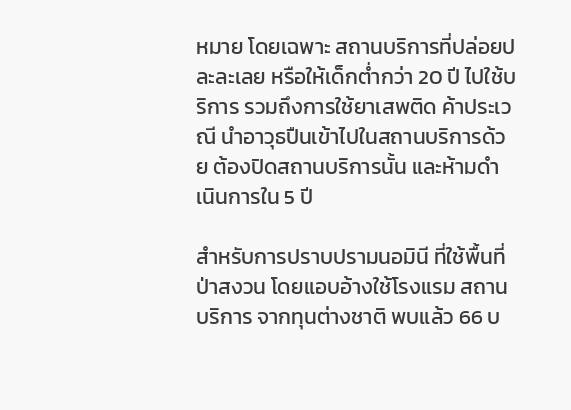หมาย โดยเฉพาะ สถานบริการที่ปล่อยปละละเลย หรือให้เด็กต่ำกว่า 20 ปี ไปใช้บริการ รวมถึงการใช้ยาเสพติด ค้าประเวณี นำอาวุธปืนเข้าไปในสถานบริการด้วย ต้องปิดสถานบริการนั้น และห้ามดำเนินการใน 5 ปี

สำหรับการปราบปรามนอมินี ที่ใช้พื้นที่ป่าสงวน โดยแอบอ้างใช้โรงแรม สถานบริการ จากทุนต่างชาติ พบแล้ว 66 บ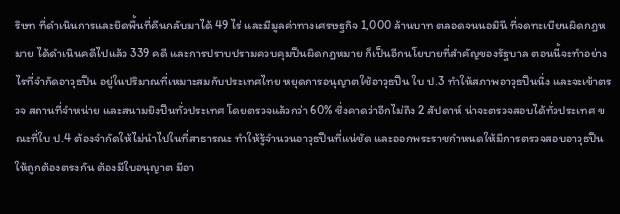ริษท ที่ดำเนินการและยึดพื้นที่คืนกลับมาได้ 49 ไร่ และมีมูลค่าทางเศรษฐกิจ 1,000 ล้านบาท ตลอดจนนอมินี ที่จดทะเบียนผิดกฎหมาย ได้ดำเนินคดีไปแล้ว 339 คดี และการปราบปรามควบคุมปืนผิดกฎหมาย ก็เป็นอีกนโยบายที่สำคัญของรัฐบาล ตอนนี้จะทำอย่างไรที่จำกัดอาวุธปืน อยู่ในปริมาณที่เหมาะสมกับประเทศไทย หยุดการอนุญาตใช้อาวุธปืน ใบ ป.3 ทำให้สภาพอาวุธปืนนิ่ง และจะเข้าตรวจ สถานที่จำหน่าย และสนามยิงปืนทั่วประเทศ โดยตรวจแล้วกว่า 60% ซึ่งคาดว่าอีกไม่ถึง 2 สัปดาห์ น่าจะตรวจสอบได้ทั่วประเทศ ขณะที่ใบ ป.4 ต้องจำกัดให้ไม่นำไปในที่สาธารณะ ทำให้รู้จำนวนอาวุธปืนที่แน่ชัด และออกพระราชกำหนดให้มีการตรวจสอบอาวุธปืนให้ถูกต้องตรงกัน ต้องมีใบอนุญาต มีอา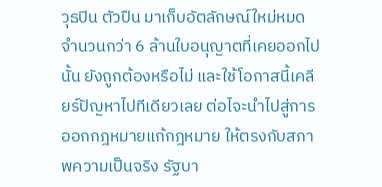วุธปิน ตัวปืน มาเก็บอัตลักษณ์ใหม่หมด จำนวนกว่า 6 ล้านใบอนุญาตที่เคยออกไปนั้น ยังถูกต้องหรือไม่ และใช้โอกาสนี้เคลียร์ปัญหาไปทีเดียวเลย ต่อไจะนำไปสู่การออกกฎหมายแก้กฎหมาย ให้ตรงกับสภาพความเป็นจริง รัฐบา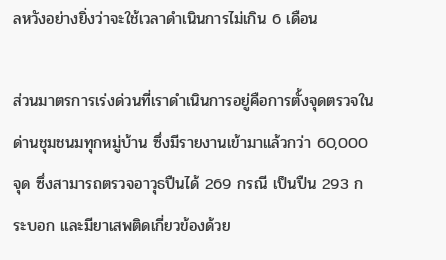ลหวังอย่างยิ่งว่าจะใช้เวลาดำเนินการไม่เกิน 6 เดือน

ส่วนมาตรการเร่งด่วนที่เราดำเนินการอยู่คือการตั้งจุดตรวจในด่านชุมชนมทุกหมู่บ้าน ซึ่งมีรายงานเข้ามาแล้วกว่า 60,000 จุด ซึ่งสามารถตรวจอาวุธปืนได้ 269 กรณี เป็นปืน 293 กระบอก และมียาเสพติดเกี่ยวข้องด้วย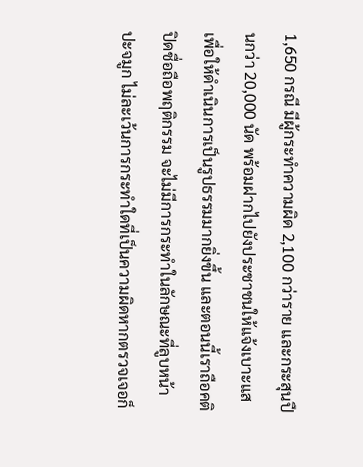1,650 กรณี มีผู้กระทำความผิด 2,100 กว่าราย และกระสุนปืนกว่า 20,000 นัด พร้อมฝากไปยังประชาชนให้แจ้งเบาะแสเพื่อให้ดำเนินการเป็นรูปธรรมมากยิ่งขึ้น และตอนนี้เราถือคติปิดชื่อถือพฤติกรรม จะไม่มีการกระทำในลักษณะที่ลูบหน้าปะจมูก ไม่ละเว้นการกระทำใดที่เป็นความผิดหากตรวจเจอก็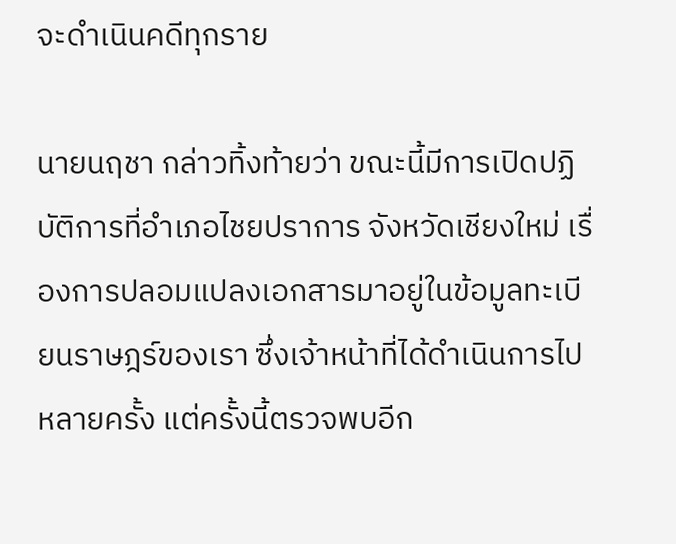จะดำเนินคดีทุกราย

นายนฤชา กล่าวทิ้งท้ายว่า ขณะนี้มีการเปิดปฏิบัติการที่อำเภอไชยปราการ จังหวัดเชียงใหม่ เรื่องการปลอมแปลงเอกสารมาอยู่ในข้อมูลทะเบียนราษฎร์ของเรา ซึ่งเจ้าหน้าที่ได้ดำเนินการไปหลายครั้ง แต่ครั้งนี้ตรวจพบอีก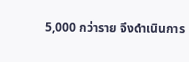5,000 กว่าราย จึงดำเนินการ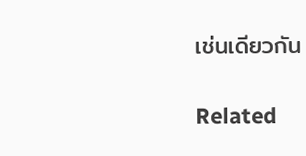เช่นเดียวกัน

Related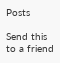Posts

Send this to a friend